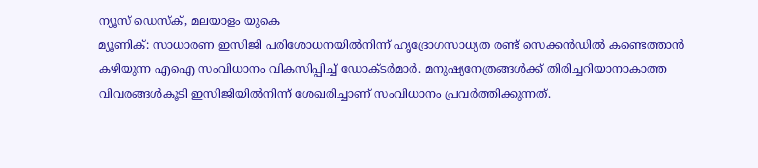ന്യൂസ് ഡെസ്ക്, മലയാളം യുകെ
മ്യൂണിക്: സാധാരണ ഇസിജി പരിശോധനയിൽനിന്ന് ഹൃദ്രോഗസാധ്യത രണ്ട് സെക്കൻഡിൽ കണ്ടെത്താൻ കഴിയുന്ന എഐ സംവിധാനം വികസിപ്പിച്ച് ഡോക്ടർമാർ. മനുഷ്യനേത്രങ്ങൾക്ക് തിരിച്ചറിയാനാകാത്ത വിവരങ്ങൾകൂടി ഇസിജിയിൽനിന്ന് ശേഖരിച്ചാണ് സംവിധാനം പ്രവർത്തിക്കുന്നത്.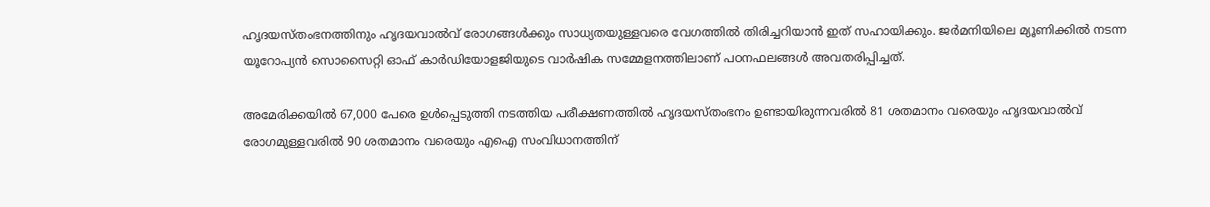ഹൃദയസ്തംഭനത്തിനും ഹൃദയവാൽവ് രോഗങ്ങൾക്കും സാധ്യതയുള്ളവരെ വേഗത്തിൽ തിരിച്ചറിയാൻ ഇത് സഹായിക്കും. ജർമനിയിലെ മ്യൂണിക്കിൽ നടന്ന യൂറോപ്യൻ സൊസൈറ്റി ഓഫ് കാർഡിയോളജിയുടെ വാർഷിക സമ്മേളനത്തിലാണ് പഠനഫലങ്ങൾ അവതരിപ്പിച്ചത്.

അമേരിക്കയിൽ 67,000 പേരെ ഉൾപ്പെടുത്തി നടത്തിയ പരീക്ഷണത്തിൽ ഹൃദയസ്തംഭനം ഉണ്ടായിരുന്നവരിൽ 81 ശതമാനം വരെയും ഹൃദയവാൽവ് രോഗമുള്ളവരിൽ 90 ശതമാനം വരെയും എഐ സംവിധാനത്തിന്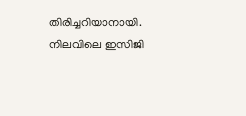തിരിച്ചറിയാനായി. നിലവിലെ ഇസിജി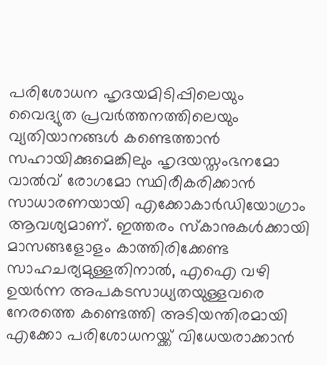പരിശോധന ഹൃദയമിടിപ്പിലെയും വൈദ്യുത പ്രവർത്തനത്തിലെയും വ്യതിയാനങ്ങൾ കണ്ടെത്താൻ സഹായിക്കുമെങ്കിലും ഹൃദയസ്തംഭനമോ വാൽവ് രോഗമോ സ്ഥിരീകരിക്കാൻ സാധാരണയായി എക്കോകാർഡിയോഗ്രാം ആവശ്യമാണ്. ഇത്തരം സ്കാനുകൾക്കായി മാസങ്ങളോളം കാത്തിരിക്കേണ്ട സാഹചര്യമുള്ളതിനാൽ, എഐ വഴി ഉയർന്ന അപകടസാധ്യതയുള്ളവരെ നേരത്തെ കണ്ടെത്തി അടിയന്തിരമായി എക്കോ പരിശോധനയ്ക്ക് വിധേയരാക്കാൻ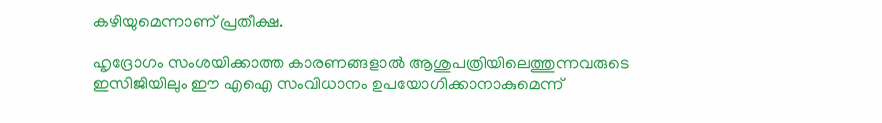കഴിയുമെന്നാണ് പ്രതീക്ഷ.

ഹൃദ്രോഗം സംശയിക്കാത്ത കാരണങ്ങളാൽ ആശുപത്രിയിലെത്തുന്നവരുടെ ഇസിജിയിലും ഈ എഐ സംവിധാനം ഉപയോഗിക്കാനാകുമെന്ന്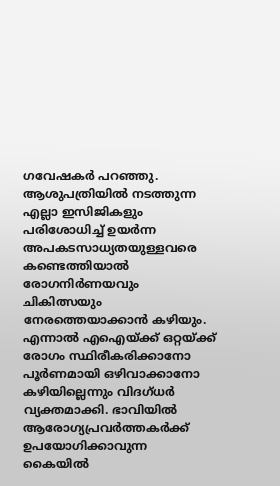ഗവേഷകർ പറഞ്ഞു. ആശുപത്രിയിൽ നടത്തുന്ന എല്ലാ ഇസിജികളും പരിശോധിച്ച് ഉയർന്ന അപകടസാധ്യതയുള്ളവരെ കണ്ടെത്തിയാൽ രോഗനിർണയവും ചികിത്സയും നേരത്തെയാക്കാൻ കഴിയും. എന്നാൽ എഐയ്ക്ക് ഒറ്റയ്ക്ക് രോഗം സ്ഥിരീകരിക്കാനോ പൂർണമായി ഒഴിവാക്കാനോ കഴിയില്ലെന്നും വിദഗ്ധർ വ്യക്തമാക്കി. ഭാവിയിൽ ആരോഗ്യപ്രവർത്തകർക്ക് ഉപയോഗിക്കാവുന്ന കൈയിൽ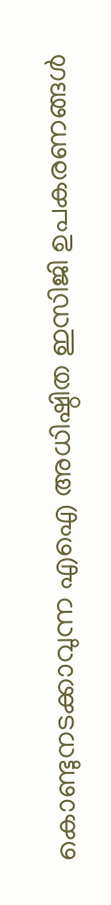കൊണ്ടുനടക്കാവുന്ന എഐ അധിഷ്ഠിത ഇസിജി ഉപകരണങ്ങൾ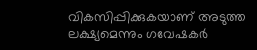വികസിപ്പിക്കുകയാണ് അടുത്ത ലക്ഷ്യമെന്നും ഗവേഷകർ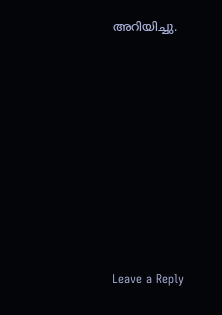അറിയിച്ചു.











Leave a Reply